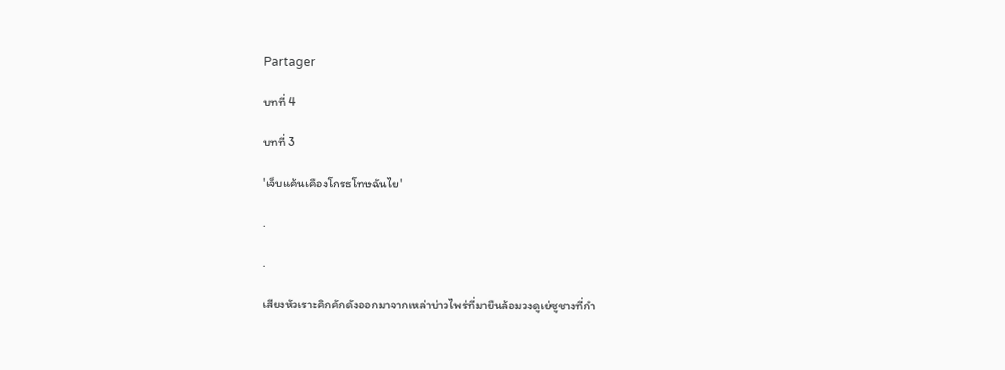Partager

บทที่ 4

บทที่ 3

'เจ็บแค้นเคืองโกรธโทษฉันไย'

.

.

เสียงหัวเราะคิกคักดังออกมาจากเหล่าบ่าวไพร่ที่มายืนล้อมวงดูเย่ซูชางที่กำ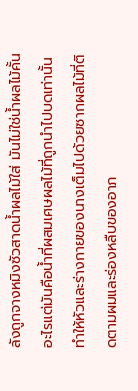ลังถูกจางหมิงซัวสาดน้ำผลไม้ใส่ มันไม่ใช่น้ำผลไม้คั้นอะไรแต่มันคือน้ำที่ผสมเศษผลไม้ที่ถูกนำไปบดเท่านั้น ทำให้หัวและร่างกายของนางเต็มไปด้วยซากผลไม้ที่ติดตามผมและร่องหลืบของอาภ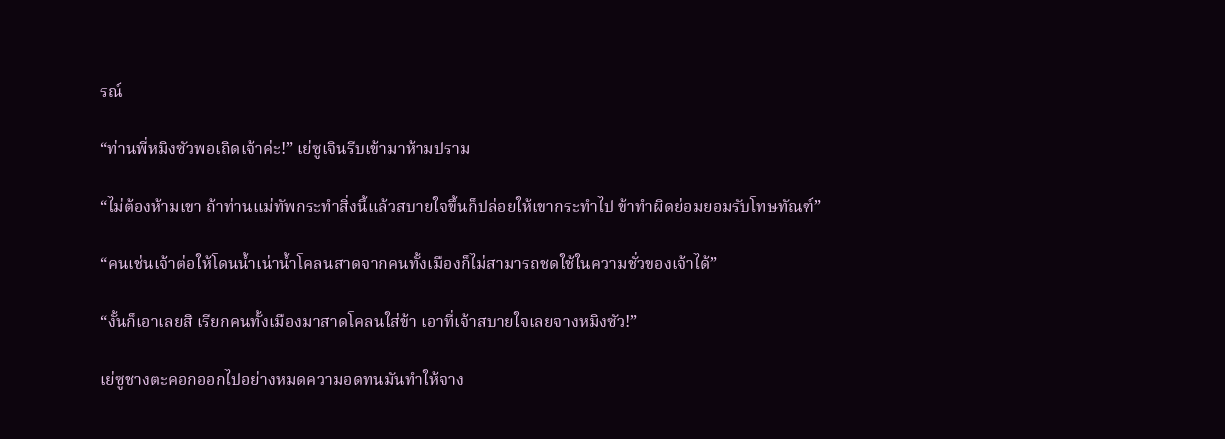รณ์

“ท่านพี่หมิงซัวพอเถิดเจ้าค่ะ!” เย่ซูเจินรีบเข้ามาห้ามปราม

“ไม่ต้องห้ามเขา ถ้าท่านแม่ทัพกระทำสิ่งนี้แล้วสบายใจขึ้นก็ปล่อยให้เขากระทำไป ข้าทำผิดย่อมยอมรับโทษทัณฑ์”

“คนเช่นเจ้าต่อให้โดนน้ำเน่าน้ำโคลนสาดจากคนทั้งเมืองก็ไม่สามารถชดใช้ในความชั่วของเจ้าได้”

“งั้นก็เอาเลยสิ เรียกคนทั้งเมืองมาสาดโคลนใส่ข้า เอาที่เจ้าสบายใจเลยจางหมิงซัว!”

เย่ซูชางตะคอกออกไปอย่างหมดความอดทนมันทำให้จาง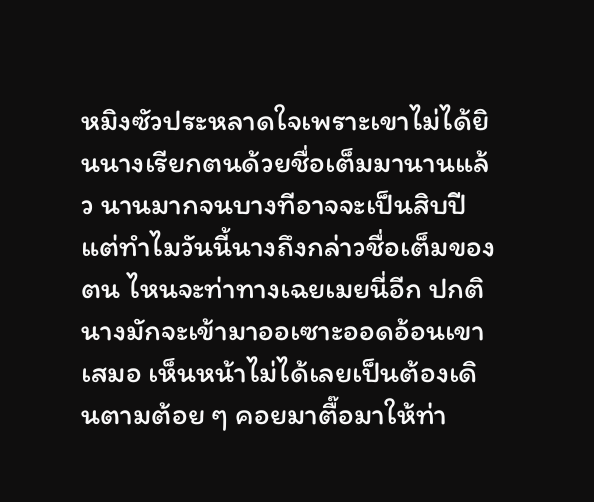หมิงซัวประหลาดใจเพราะเขาไม่ได้ยินนางเรียกตนด้วยชื่อเต็มมานานแล้ว นานมากจนบางทีอาจจะเป็นสิบปี แต่ทำไมวันนี้นางถึงกล่าวชื่อเต็มของตน ไหนจะท่าทางเฉยเมยนี่อีก ปกตินางมักจะเข้ามาออเซาะออดอ้อนเขาเสมอ เห็นหน้าไม่ได้เลยเป็นต้องเดินตามต้อย ๆ คอยมาตื๊อมาให้ท่า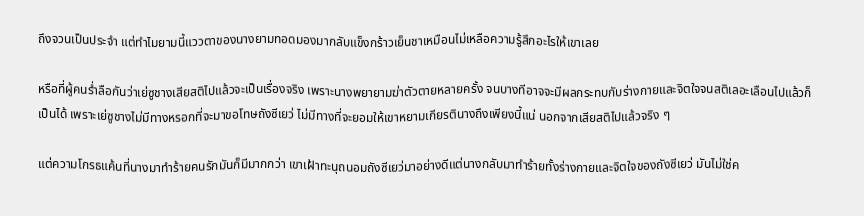ถึงจวนเป็นประจำ แต่ทำไมยามนี้แววตาของนางยามทอดมองมากลับแข็งกร้าวเย็นชาเหมือนไม่เหลือความรู้สึกอะไรให้เขาเลย

หรือที่ผู้คนร่ำลือกันว่าเย่ซูชางเสียสติไปแล้วจะเป็นเรื่องจริง เพราะนางพยายามฆ่าตัวตายหลายครั้ง จนบางทีอาจจะมีผลกระทบกับร่างกายและจิตใจจนสติเลอะเลือนไปแล้วก็เป็นได้ เพราะเย่ซูชางไม่มีทางหรอกที่จะมาขอโทษถังซีเยว่ ไม่มีทางที่จะยอมให้เขาหยามเกียรตินางถึงเพียงนี้แน่ นอกจากเสียสติไปแล้วจริง ๆ

แต่ความโกรธแค้นที่นางมาทำร้ายคนรักมันก็มีมากกว่า เขาเฝ้าทะนุถนอมถังซีเยว่มาอย่างดีแต่นางกลับมาทำร้ายทั้งร่างกายและจิตใจของถังซีเยว่ มันไม่ใช่ค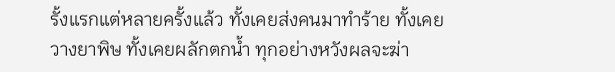รั้งแรกแต่หลายครั้งแล้ว ทั้งเคยส่งคนมาทำร้าย ทั้งเคยวางยาพิษ ทั้งเคยผลักตกน้ำ ทุกอย่างหวังผลจะฆ่า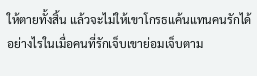ให้ตายทั้งสิ้น แล้วจะไม่ให้เขาโกรธแค้นแทนคนรักได้อย่างไรในเมื่อคนที่รักเจ็บเขาย่อมเจ็บตาม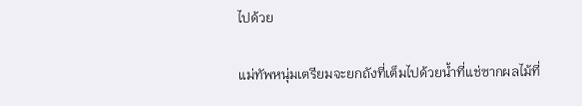ไปด้วย

แม่ทัพหนุ่มเตรียมจะยกถังที่เต็มไปด้วยน้ำที่แช่ซากผลไม้ที่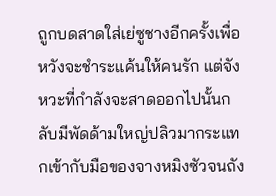ถูกบดสาดใส่เย่ซูชางอีกครั้งเพื่อหวังจะชำระแค้นให้คนรัก แต่จังหวะที่กำลังจะสาดออกไปนั้นกลับมีพัดด้ามใหญ่ปลิวมากระแทกเข้ากับมือของจางหมิงซัวจนถัง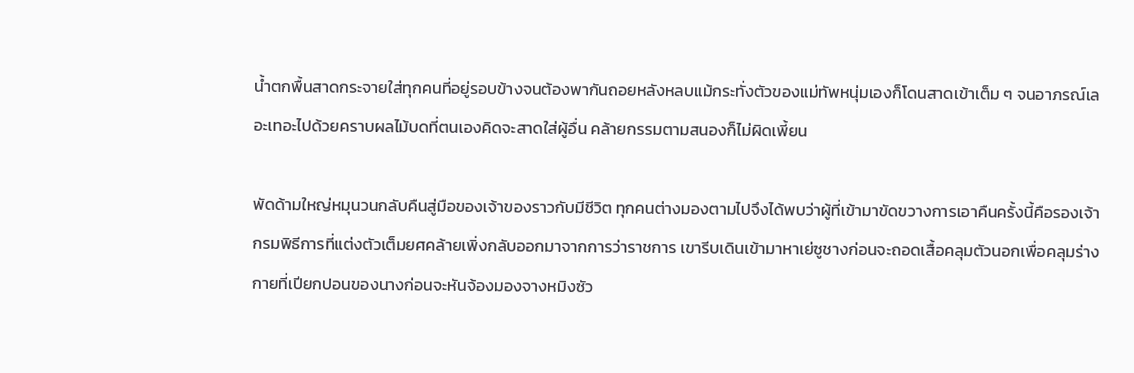น้ำตกพื้นสาดกระจายใส่ทุกคนที่อยู่รอบข้างจนต้องพากันถอยหลังหลบแม้กระทั่งตัวของแม่ทัพหนุ่มเองก็โดนสาดเข้าเต็ม ๆ จนอาภรณ์เลอะเทอะไปด้วยคราบผลไม้บดที่ตนเองคิดจะสาดใส่ผู้อื่น คล้ายกรรมตามสนองก็ไม่ผิดเพี้ยน

พัดด้ามใหญ่หมุนวนกลับคืนสู่มือของเจ้าของราวกับมีชีวิต ทุกคนต่างมองตามไปจึงได้พบว่าผู้ที่เข้ามาขัดขวางการเอาคืนครั้งนี้คือรองเจ้ากรมพิธีการที่แต่งตัวเต็มยศคล้ายเพิ่งกลับออกมาจากการว่าราชการ เขารีบเดินเข้ามาหาเย่ซูชางก่อนจะถอดเสื้อคลุมตัวนอกเพื่อคลุมร่างกายที่เปียกปอนของนางก่อนจะหันจ้องมองจางหมิงซัว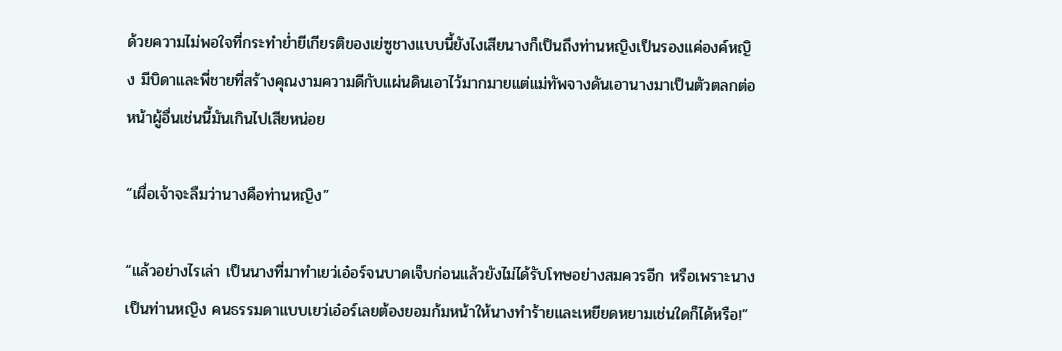ด้วยความไม่พอใจที่กระทำย่ำยีเกียรติของเย่ซูชางแบบนี้ยังไงเสียนางก็เป็นถึงท่านหญิงเป็นรองแค่องค์หญิง มีบิดาและพี่ชายที่สร้างคุณงามความดีกับแผ่นดินเอาไว้มากมายแต่แม่ทัพจางดันเอานางมาเป็นตัวตลกต่อหน้าผู้อื่นเช่นนี้มันเกินไปเสียหน่อย

“เผื่อเจ้าจะลืมว่านางคือท่านหญิง”

“แล้วอย่างไรเล่า เป็นนางที่มาทำเยว่เอ๋อร์จนบาดเจ็บก่อนแล้วยังไม่ได้รับโทษอย่างสมควรอีก หรือเพราะนางเป็นท่านหญิง คนธรรมดาแบบเยว่เอ๋อร์เลยต้องยอมก้มหน้าให้นางทำร้ายและเหยียดหยามเช่นใดก็ได้หรือ!”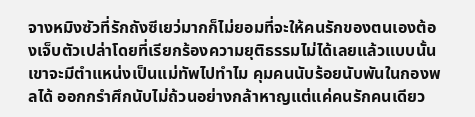จางหมิงซัวที่รักถังซีเยว่มากก็ไม่ยอมที่จะให้คนรักของตนเองต้องเจ็บตัวเปล่าโดยที่เรียกร้องความยุติธรรมไม่ได้เลยแล้วแบบนั้นเขาจะมีตำแหน่งเป็นแม่ทัพไปทำไม คุมคนนับร้อยนับพันในกองพลได้ ออกกรำศึกนับไม่ถ้วนอย่างกล้าหาญแต่แค่คนรักคนเดียว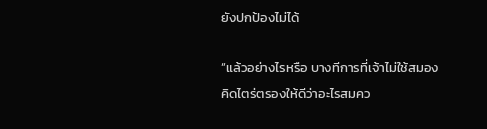ยังปกป้องไม่ได้

“แล้วอย่างไรหรือ บางทีการที่เจ้าไม่ใช้สมองคิดไตร่ตรองให้ดีว่าอะไรสมคว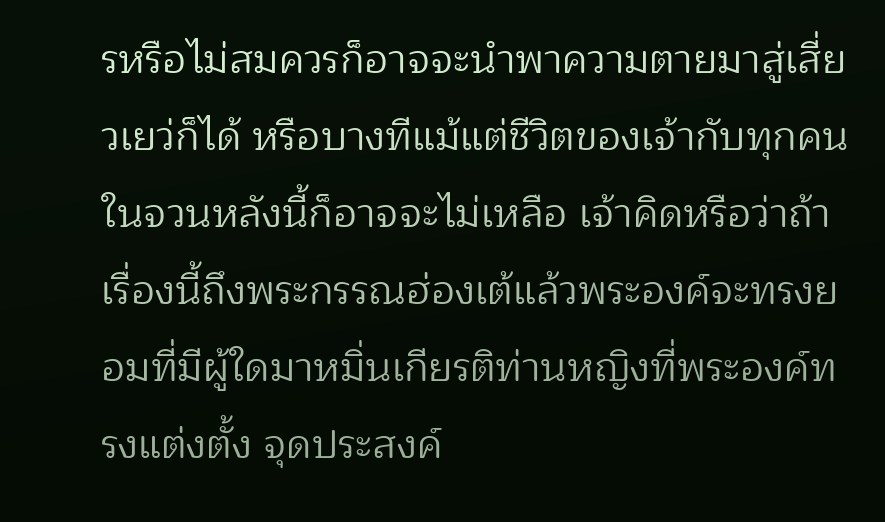รหรือไม่สมควรก็อาจจะนำพาความตายมาสู่เสี่ยวเยว่ก็ได้ หรือบางทีแม้แต่ชีวิตของเจ้ากับทุกคนในจวนหลังนี้ก็อาจจะไม่เหลือ เจ้าคิดหรือว่าถ้าเรื่องนี้ถึงพระกรรณฮ่องเต้แล้วพระองค์จะทรงยอมที่มีผู้ใดมาหมิ่นเกียรติท่านหญิงที่พระองค์ทรงแต่งตั้ง จุดประสงค์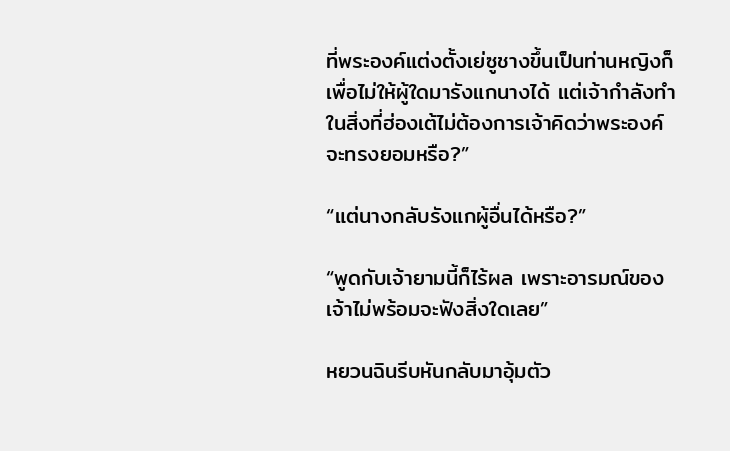ที่พระองค์แต่งตั้งเย่ซูชางขึ้นเป็นท่านหญิงก็เพื่อไม่ให้ผู้ใดมารังแกนางได้ แต่เจ้ากำลังทำในสิ่งที่ฮ่องเต้ไม่ต้องการเจ้าคิดว่าพระองค์จะทรงยอมหรือ?”

“แต่นางกลับรังแกผู้อื่นได้หรือ?”

“พูดกับเจ้ายามนี้ก็ไร้ผล เพราะอารมณ์ของเจ้าไม่พร้อมจะฟังสิ่งใดเลย”

หยวนฉินรีบหันกลับมาอุ้มตัว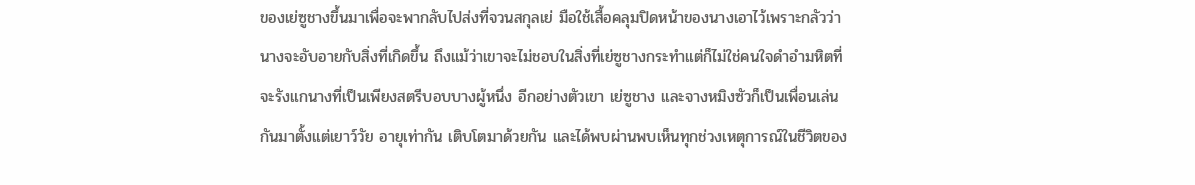ของเย่ซูชางขึ้นมาเพื่อจะพากลับไปส่งที่จวนสกุลเย่ มือใช้เสื้อคลุมปิดหน้าของนางเอาไว้เพราะกลัวว่านางจะอับอายกับสิ่งที่เกิดขึ้น ถึงแม้ว่าเขาจะไม่ชอบในสิ่งที่เย่ซูชางกระทำแต่ก็ไม่ใช่คนใจดำอำมหิตที่จะรังแกนางที่เป็นเพียงสตรีบอบบางผู้หนึ่ง อีกอย่างตัวเขา เย่ซูชาง และจางหมิงซัวก็เป็นเพื่อนเล่นกันมาตั้งแต่เยาว์วัย อายุเท่ากัน เติบโตมาด้วยกัน และได้พบผ่านพบเห็นทุกช่วงเหตุการณ์ในชีวิตของ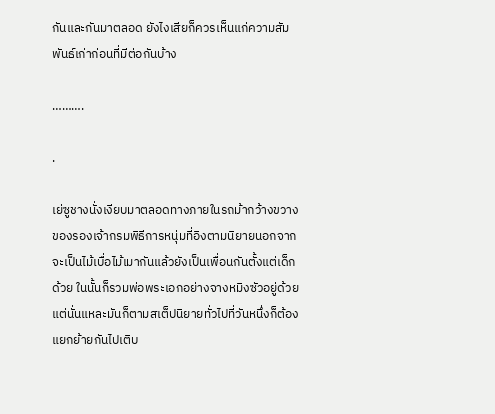กันและกันมาตลอด ยังไงเสียก็ควรเห็นแก่ความสัมพันธ์เก่าก่อนที่มีต่อกันบ้าง

……….

.

เย่ซูชางนั่งเงียบมาตลอดทางภายในรถม้ากว้างขวางของรองเจ้ากรมพิธีการหนุ่มที่อิงตามนิยายนอกจากจะเป็นไม้เบื่อไม้เมากันแล้วยังเป็นเพื่อนกันตั้งแต่เด็กด้วย ในนั้นก็รวมพ่อพระเอกอย่างจางหมิงซัวอยู่ด้วย แต่นั่นแหละมันก็ตามสเต็ปนิยายทั่วไปที่วันหนึ่งก็ต้องแยกย้ายกันไปเติบ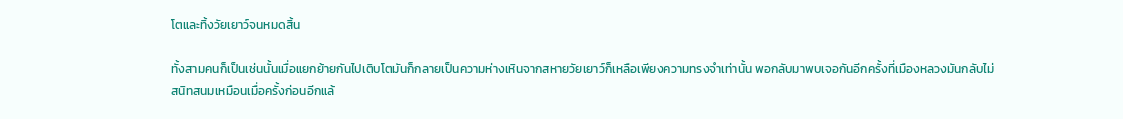โตและทิ้งวัยเยาว์จนหมดสิ้น

ทั้งสามคนก็เป็นเช่นนั้นเมื่อแยกย้ายกันไปเติบโตมันก็กลายเป็นความห่างเหินจากสหายวัยเยาว์ก็เหลือเพียงความทรงจำเท่านั้น พอกลับมาพบเจอกันอีกครั้งที่เมืองหลวงมันกลับไม่สนิทสนมเหมือนเมื่อครั้งก่อนอีกแล้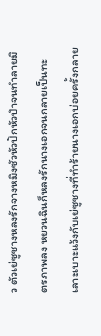ว ตัวเย่ซูชางหลงรักจางหมิงซัวหัวปักหัวปำจนทำลายมิตรภาพลง หยวนฉินก็หลงรักนางเอกจนกลายเป็นทะเลาะเบาะแว้งกับเย่ซูชางที่ทำร้ายนางเอกบ่อยครั้งกลาย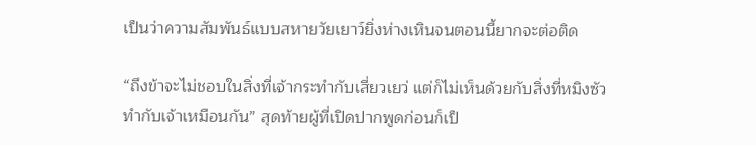เป็นว่าความสัมพันธ์แบบสหายวัยเยาว์ยิ่งห่างเหินจนตอนนี้ยากจะต่อติด

“ถึงข้าจะไม่ชอบในสิ่งที่เจ้ากระทำกับเสี่ยวเยว่ แต่ก็ไม่เห็นด้วยกับสิ่งที่หมิงซัวทำกับเจ้าเหมือนกัน” สุดท้ายผู้ที่เปิดปากพูดก่อนก็เป็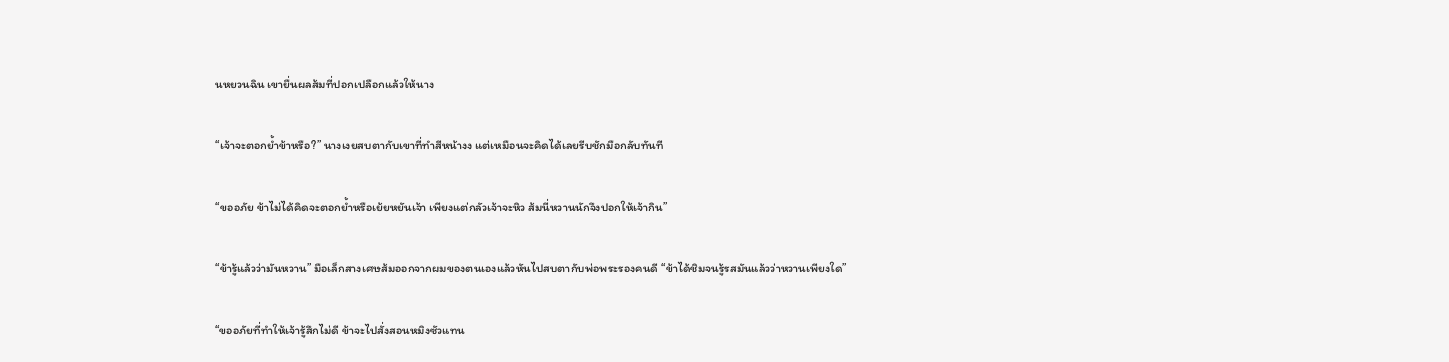นหยวนฉิน เขายื่นผลส้มที่ปอกเปลือกแล้วให้นาง

“เจ้าจะตอกย้ำข้าหรือ?” นางเงยสบตากับเขาที่ทำสีหน้างง แต่เหมือนจะคิดได้เลยรีบชักมือกลับทันที

“ขออภัย ข้าไม่ได้คิดจะตอกย้ำหรือเย้ยหยันเจ้า เพียงแต่กลัวเจ้าจะหิว ส้มนี่หวานนักจึงปอกให้เจ้ากิน”

“ข้ารู้แล้วว่ามันหวาน” มือเล็กสางเศษส้มออกจากผมของตนเองแล้วหันไปสบตากับพ่อพระรองคนดี “ข้าได้ชิมจนรู้รสมันแล้วว่าหวานเพียงใด”

“ขออภัยที่ทำให้เจ้ารู้สึกไม่ดี ข้าจะไปสั่งสอนหมิงซัวแทน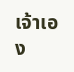เจ้าเอง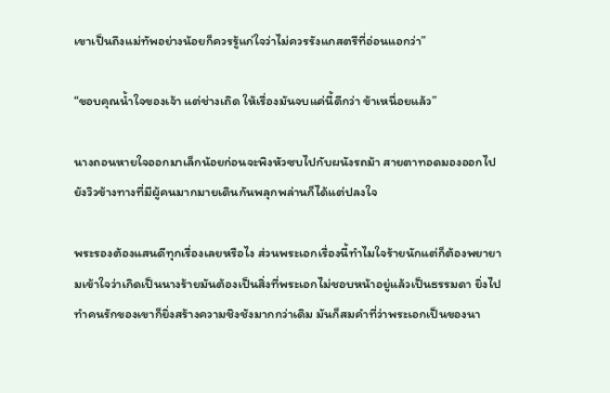เขาเป็นถึงแม่ทัพอย่างน้อยก็ควรรู้แก่ใจว่าไม่ควรรังแกสตรีที่อ่อนแอกว่า”

“ขอบคุณน้ำใจของเจ้า แต่ช่างเถิด ให้เรื่องมันจบแค่นี้ดีกว่า ข้าเหนื่อยแล้ว”

นางถอนหายใจออกมาเล็กน้อยก่อนจะพิงหัวซบไปกับผนังรถม้า สายตาทอดมองออกไปยังวิวข้างทางที่มีผู้คนมากมายเดินกันพลุกพล่านก็ได้แต่ปลงใจ

พระรองต้องแสนดีทุกเรื่องเลยหรือไง ส่วนพระเอกเรื่องนี้ทำไมใจร้ายนักแต่ก็ต้องพยายามเข้าใจว่าเกิดเป็นนางร้ายมันต้องเป็นสิ่งที่พระเอกไม่ชอบหน้าอยู่แล้วเป็นธรรมดา ยิ่งไปทำคนรักของเขาก็ยิ่งสร้างความชิงชังมากกว่าเดิม มันก็สมคำที่ว่าพระเอกเป็นของนา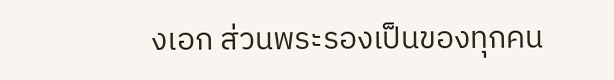งเอก ส่วนพระรองเป็นของทุกคน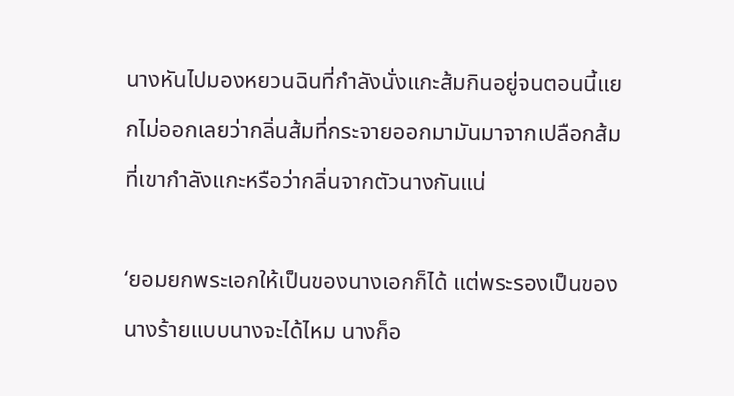นางหันไปมองหยวนฉินที่กำลังนั่งแกะส้มกินอยู่จนตอนนี้แยกไม่ออกเลยว่ากลิ่นส้มที่กระจายออกมามันมาจากเปลือกส้มที่เขากำลังแกะหรือว่ากลิ่นจากตัวนางกันแน่

‘ยอมยกพระเอกให้เป็นของนางเอกก็ได้ แต่พระรองเป็นของนางร้ายแบบนางจะได้ไหม นางก็อ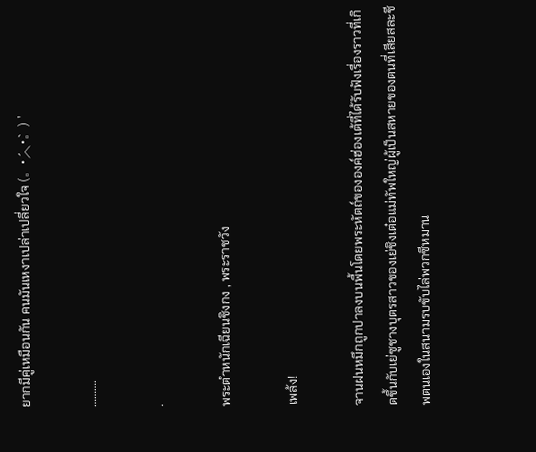ยากมีคู่เหมือนกัน คนมันเหงาเปล่าเปลี่ยวใจ (。•́︿•̀。) '

……….

.

พระตำหนักเฉียนชิงกง , พระราชวัง

เพล้ง!

จานฝนหมึกถูกปาลงบนพื้นโดยพระหัตถ์ขององค์ฮ่องเต้ที่ได้รับฟังเรื่องราวที่เกิดขึ้นกับเย่ซูชางบุตรสาวของเย่ชิงเต๋อแม่ทัพใหญ่ผู้เป็นสหายของตนที่เสียสละชีพตนเองในสนามรบขับไล่พวกซีหมาน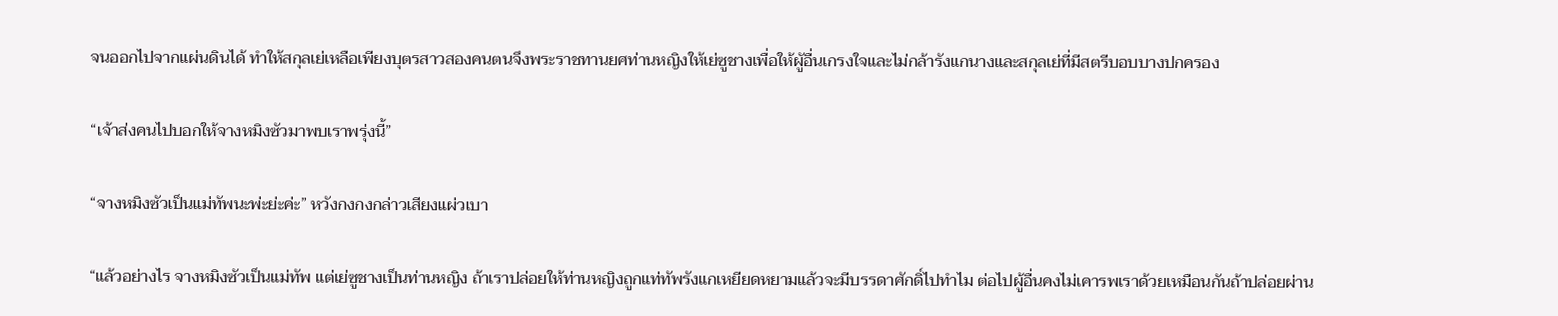จนออกไปจากแผ่นดินได้ ทำให้สกุลเย่เหลือเพียงบุตรสาวสองคนตนจึงพระราชทานยศท่านหญิงให้เย่ซูชางเพื่อให้ผูัอื่นเกรงใจและไม่กล้ารังแกนางและสกุลเย่ที่มีสตรีบอบบางปกครอง

“เจ้าส่งคนไปบอกให้จางหมิงซัวมาพบเราพรุ่งนี้”

“จางหมิงซัวเป็นแม่ทัพนะพ่ะย่ะค่ะ” หวังกงกงกล่าวเสียงแผ่วเบา

“แล้วอย่างไร จางหมิงซัวเป็นแม่ทัพ แต่เย่ซูชางเป็นท่านหญิง ถ้าเราปล่อยให้ท่านหญิงถูกแท่ทัพรังแกเหยียดหยามแล้วจะมีบรรดาศักดิ์ไปทำไม ต่อไปผู้อื่นคงไม่เคารพเราด้วยเหมือนกันถ้าปล่อยผ่าน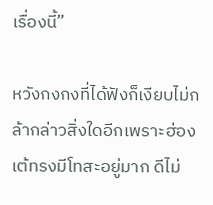เรื่องนี้”

หวังกงกงที่ได้ฟังก็เงียบไม่กล้ากล่าวสิ่งใดอีกเพราะฮ่องเต้ทรงมีโทสะอยู่มาก ดีไม่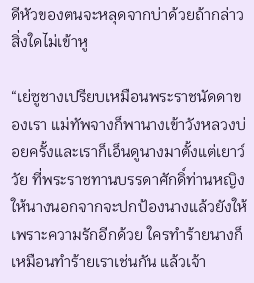ดีหัวของตนจะหลุดจากบ่าด้วยถ้ากล่าวสิ่งใดไม่เข้าหู

“เย่ซูชางเปรียบเหมือนพระราชนัดดาของเรา แม่ทัพจางก็พานางเข้าวังหลวงบ่อยครั้งและเราก็เอ็นดูนางมาตั้งแต่เยาว์วัย ที่พระราชทานบรรดาศักดิ์ท่านหญิงให้นางนอกจากจะปกป้องนางแล้วยังให้เพราะความรักอีกด้วย ใครทำร้ายนางก็เหมือนทำร้ายเราเช่นกัน แล้วเจ้า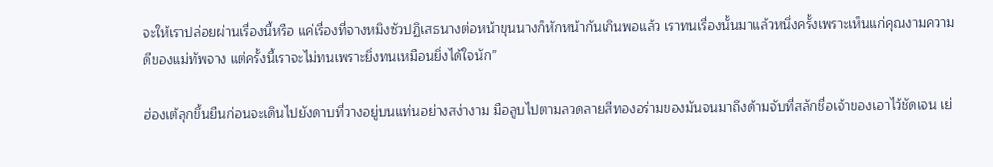จะให้เราปล่อยผ่านเรื่องนี้หรือ แค่เรื่องที่จางหมิงซัวปฏิเสธนางต่อหน้าขุนนางก็หักหน้ากันเกินพอแล้ว เราทนเรื่องนั้นมาแล้วหนึ่งครั้งเพราะเห็นแก่คุณงามความดีของแม่ทัพจาง แต่ครั้งนี้เราจะไม่ทนเพราะยิ่งทนเหมือนยิ่งได้ใจนัก”

ฮ่องเต้ลุกขึ้นยืนก่อนจะเดินไปยังดาบที่วางอยู่บนแท่นอย่างสง่างาม มือลูบไปตามลวดลายสีทองอร่ามของมันจนมาถึงด้ามจับที่สลักชื่อเจ้าของเอาไว้ชัดเจน เย่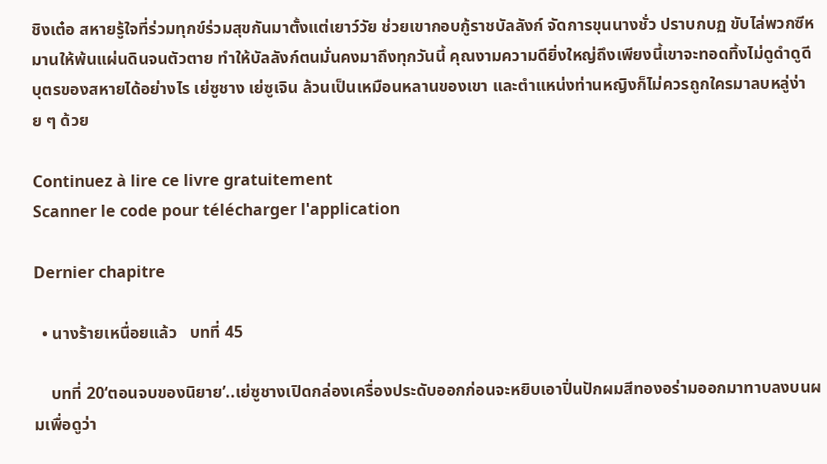ชิงเต๋อ สหายรู้ใจที่ร่วมทุกข์ร่วมสุขกันมาตั้งแต่เยาว์วัย ช่วยเขากอบกู้ราชบัลลังก์ จัดการขุนนางชั่ว ปราบกบฏ ขับไล่พวกซีหมานให้พ้นแผ่นดินจนตัวตาย ทำให้บัลลังก์ตนมั่นคงมาถึงทุกวันนี้ คุณงามความดียิ่งใหญ่ถึงเพียงนี้เขาจะทอดทิ้งไม่ดูดำดูดีบุตรของสหายได้อย่างไร เย่ซูชาง เย่ซูเจิน ล้วนเป็นเหมือนหลานของเขา และตำแหน่งท่านหญิงก็ไม่ควรถูกใครมาลบหลู่ง่าย ๆ ด้วย

Continuez à lire ce livre gratuitement
Scanner le code pour télécharger l'application

Dernier chapitre

  • นางร้ายเหนื่อยแล้ว   บทที่ 45

    บทที่ 20‘ตอนจบของนิยาย’..เย่ซูชางเปิดกล่องเครื่องประดับออกก่อนจะหยิบเอาปิ่นปักผมสีทองอร่ามออกมาทาบลงบนผมเพื่อดูว่า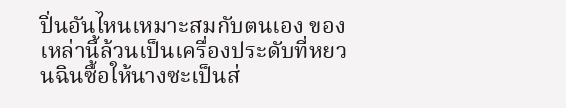ปิ่นอันไหนเหมาะสมกับตนเอง ของเหล่านี้ล้วนเป็นเครื่องประดับที่หยวนฉินซื้อให้นางซะเป็นส่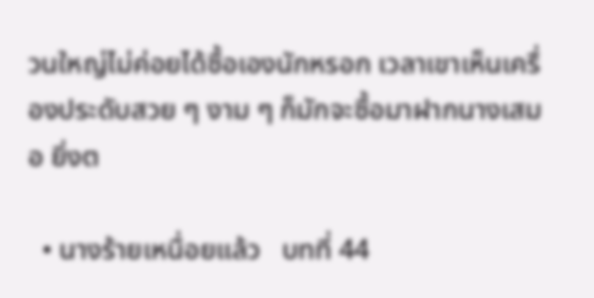วนใหญ่ไม่ค่อยได้ซื้อเองนักหรอก เวลาเขาเห็นเครื่องประดับสวย ๆ งาม ๆ ก็มักจะซื้อมาฝากนางเสมอ ยิ่งต

  • นางร้ายเหนื่อยแล้ว   บทที่ 44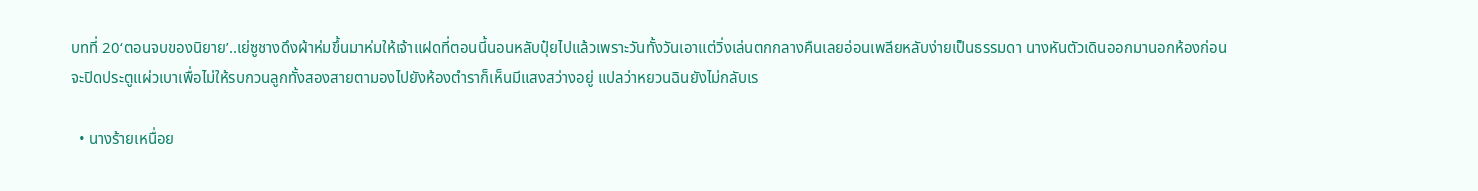บทที่ 20‘ตอนจบของนิยาย’..เย่ซูชางดึงผ้าห่มขึ้นมาห่มให้เจ้าแฝดที่ตอนนี้นอนหลับปุ๋ยไปแล้วเพราะวันทั้งวันเอาแต่วิ่งเล่นตกกลางคืนเลยอ่อนเพลียหลับง่ายเป็นธรรมดา นางหันตัวเดินออกมานอกห้องก่อนจะปิดประตูแผ่วเบาเพื่อไม่ให้รบกวนลูกทั้งสองสายตามองไปยังห้องตำราก็เห็นมีแสงสว่างอยู่ แปลว่าหยวนฉินยังไม่กลับเร

  • นางร้ายเหนื่อย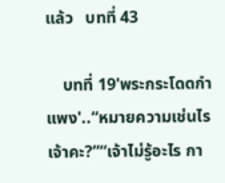แล้ว   บทที่ 43

    บทที่ 19'พระกระโดดกำแพง'..“หมายความเช่นไรเจ้าคะ?”“เจ้าไม่รู้อะไร กา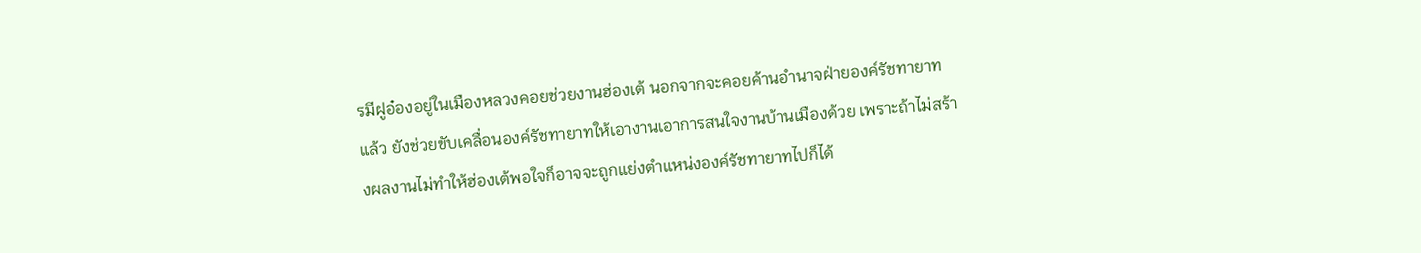รมีฝูอ๋องอยู่ในเมืองหลวงคอยช่วยงานฮ่องเต้ นอกจากจะคอยค้านอำนาจฝ่ายองค์รัชทายาทแล้ว ยังช่วยขับเคลื่อนองค์รัชทายาทให้เอางานเอาการสนใจงานบ้านเมืองด้วย เพราะถ้าไม่สร้างผลงานไม่ทำให้ฮ่องเต้พอใจก็อาจจะถูกแย่งตำแหน่งองค์รัชทายาทไปก็ได้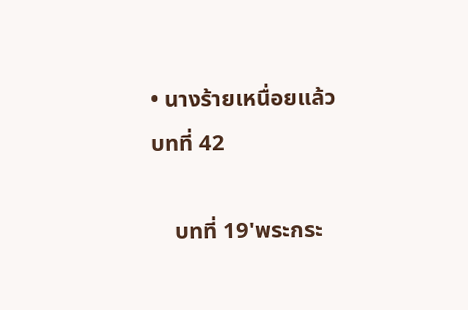• นางร้ายเหนื่อยแล้ว   บทที่ 42

    บทที่ 19'พระกระ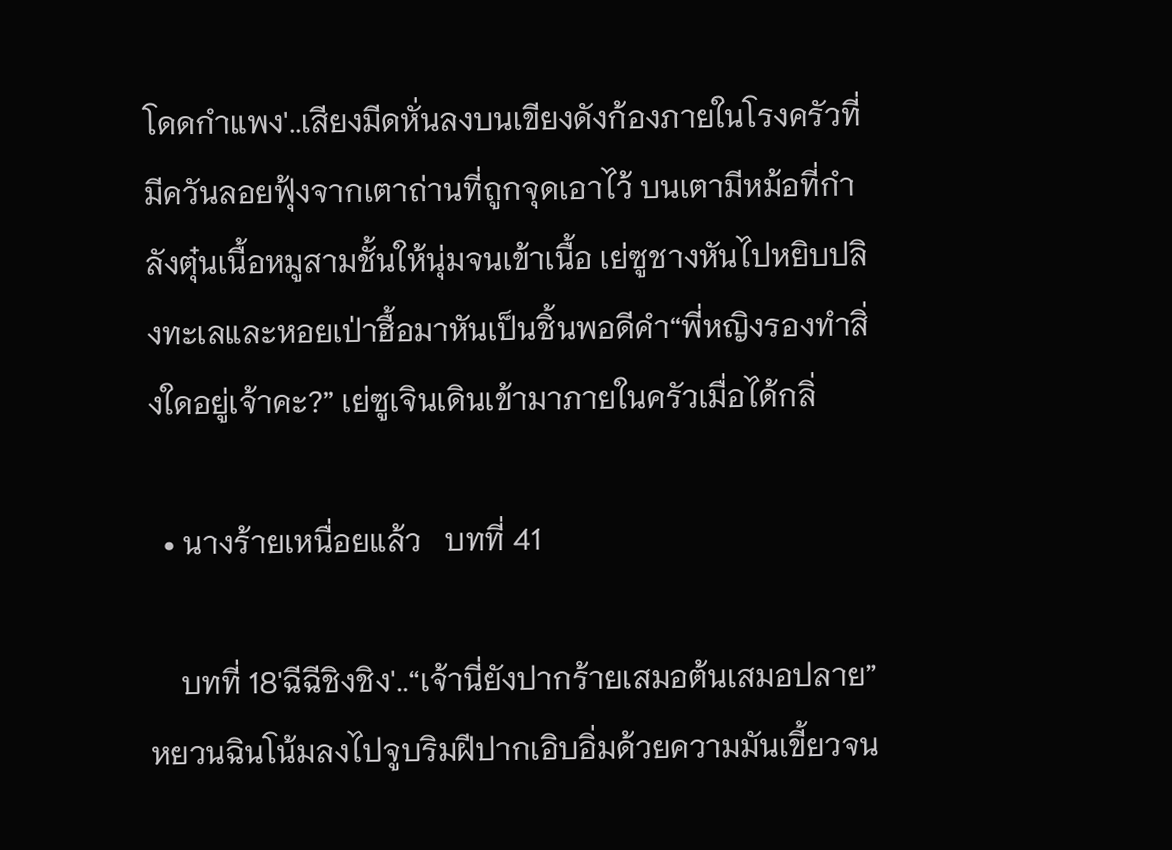โดดกำแพง'..เสียงมีดหั่นลงบนเขียงดังก้องภายในโรงครัวที่มีควันลอยฟุ้งจากเตาถ่านที่ถูกจุดเอาไว้ บนเตามีหม้อที่กำลังตุ๋นเนื้อหมูสามชั้นให้นุ่มจนเข้าเนื้อ เย่ซูชางหันไปหยิบปลิงทะเลและหอยเป่าฮื้อมาหันเป็นชิ้นพอดีคำ“พี่หญิงรองทำสิ่งใดอยู่เจ้าคะ?” เย่ซูเจินเดินเข้ามาภายในครัวเมื่อได้กลิ่

  • นางร้ายเหนื่อยแล้ว   บทที่ 41

    บทที่ 18'ฉีฉีชิงชิง'..“เจ้านี่ยังปากร้ายเสมอต้นเสมอปลาย”หยวนฉินโน้มลงไปจูบริมฝีปากเอิบอิ่มด้วยความมันเขี้ยวจน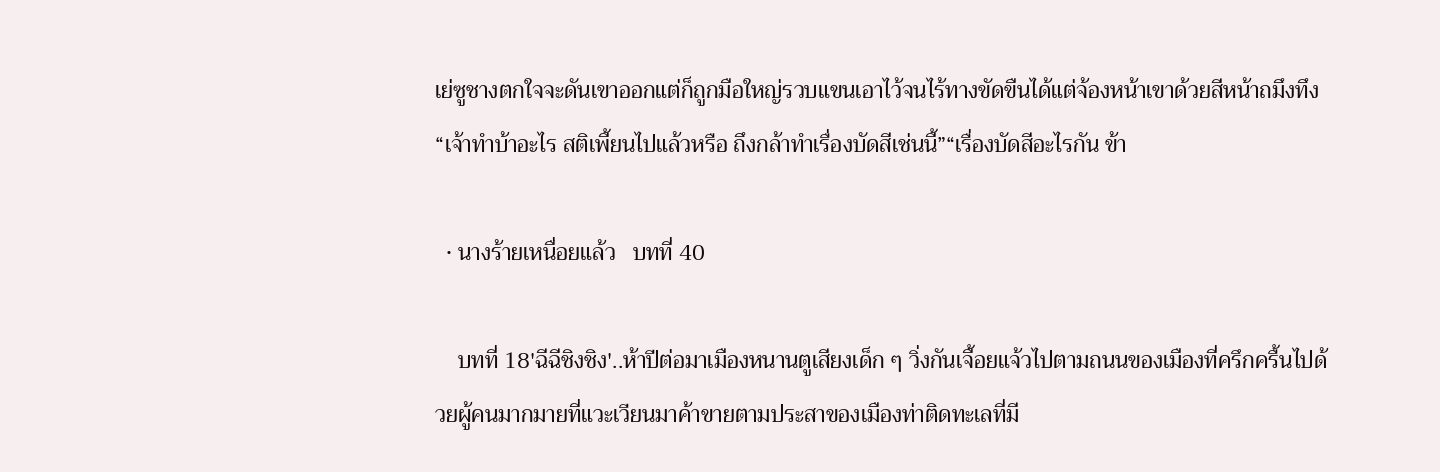เย่ซูชางตกใจจะดันเขาออกแต่ก็ถูกมือใหญ่รวบแขนเอาไว้จนไร้ทางขัดขืนได้แต่จ้องหน้าเขาด้วยสีหน้าถมึงทึง“เจ้าทำบ้าอะไร สติเพี้ยนไปแล้วหรือ ถึงกล้าทำเรื่องบัดสีเช่นนี้”“เรื่องบัดสีอะไรกัน ข้า

  • นางร้ายเหนื่อยแล้ว   บทที่ 40

    บทที่ 18'ฉีฉีชิงชิง'..ห้าปีต่อมาเมืองหนานตูเสียงเด็ก ๆ วิ่งกันเจื้อยแจ้วไปตามถนนของเมืองที่ครึกครื้นไปด้วยผู้คนมากมายที่แวะเวียนมาค้าขายตามประสาของเมืองท่าติดทะเลที่มี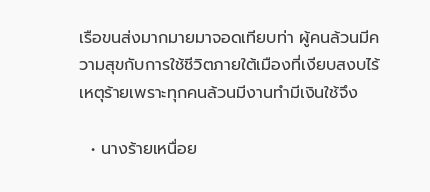เรือขนส่งมากมายมาจอดเทียบท่า ผู้คนล้วนมีความสุขกับการใช้ชีวิตภายใต้เมืองที่เงียบสงบไร้เหตุร้ายเพราะทุกคนล้วนมีงานทำมีเงินใช้จึง

  • นางร้ายเหนื่อย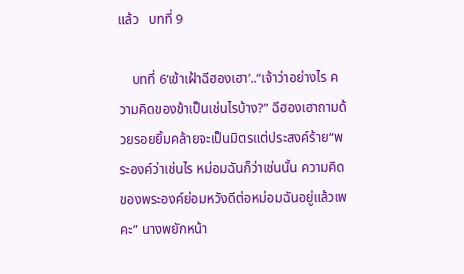แล้ว   บทที่ 9

    บทที่ 6‘เข้าเฝ้าฉีฮองเฮา’..“เจ้าว่าอย่างไร ความคิดของข้าเป็นเช่นไรบ้าง?” ฉีฮองเฮาถามด้วยรอยยิ้มคล้ายจะเป็นมิตรแต่ประสงค์ร้าย“พระองค์ว่าเช่นไร หม่อมฉันก็ว่าเช่นนั้น ความคิดของพระองค์ย่อมหวังดีต่อหม่อมฉันอยู่แล้วเพคะ” นางพยักหน้า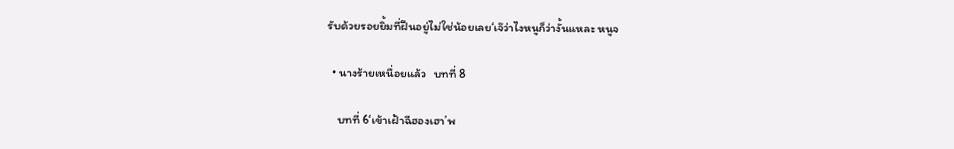รับด้วยรอยยิ้มที่ฝืนอยู่ไม่ใช่น้อยเลย‘เจ๊ว่าไงหนูก็ว่างั้นแหละ หนูจ

  • นางร้ายเหนื่อยแล้ว   บทที่ 8

    บทที่ 6‘เข้าเฝ้าฉีฮองเฮา’พ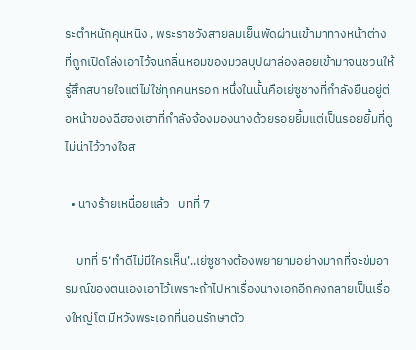ระตำหนักคุนหนิง , พระราชวังสายลมเย็นพัดผ่านเข้ามาทางหน้าต่างที่ถูกเปิดโล่งเอาไว้จนกลิ่นหอมของมวลบุปผาล่องลอยเข้ามาจนชวนให้รู้สึกสบายใจแต่ไม่ใช่ทุกคนหรอก หนึ่งในนั้นคือเย่ซูชางที่กำลังยืนอยู่ต่อหน้าของฉีฮองเฮาที่กำลังจ้องมองนางด้วยรอยยิ้มแต่เป็นรอยยิ้มที่ดูไม่น่าไว้วางใจส

  • นางร้ายเหนื่อยแล้ว   บทที่ 7

    บทที่ 5‘ทำดีไม่มีใครเห็น’..เย่ซูชางต้องพยายามอย่างมากที่จะข่มอารมณ์ของตนเองเอาไว้เพราะถ้าไปหาเรื่องนางเอกอีกคงกลายเป็นเรื่องใหญ่โต มีหวังพระเอกที่นอนรักษาตัว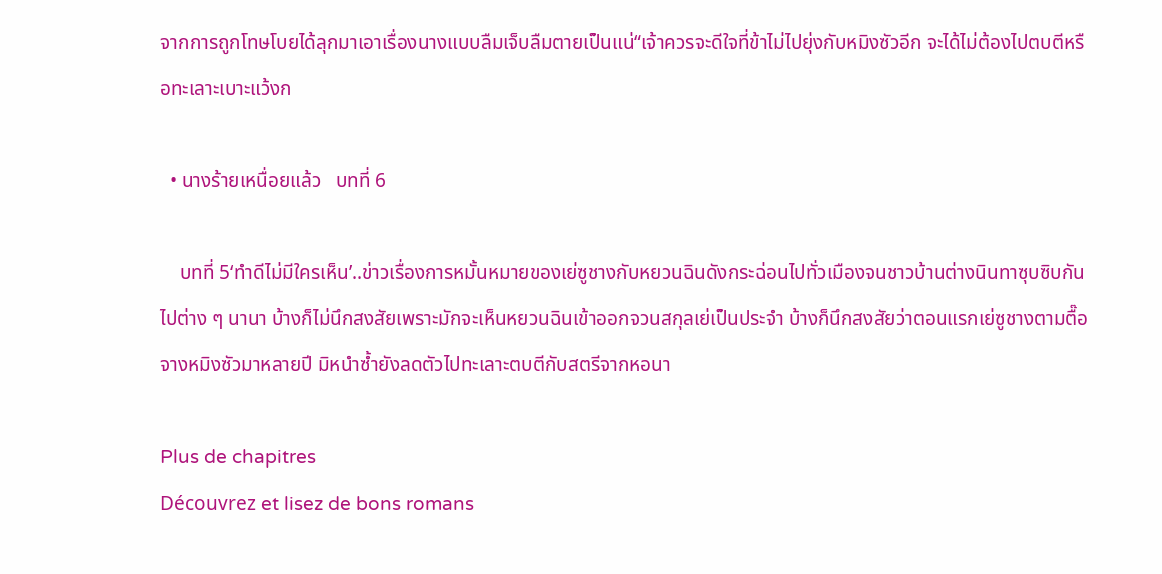จากการถูกโทษโบยได้ลุกมาเอาเรื่องนางแบบลืมเจ็บลืมตายเป็นแน่“เจ้าควรจะดีใจที่ข้าไม่ไปยุ่งกับหมิงซัวอีก จะได้ไม่ต้องไปตบตีหรือทะเลาะเบาะแว้งก

  • นางร้ายเหนื่อยแล้ว   บทที่ 6

    บทที่ 5‘ทำดีไม่มีใครเห็น’..ข่าวเรื่องการหมั้นหมายของเย่ซูชางกับหยวนฉินดังกระฉ่อนไปทั่วเมืองจนชาวบ้านต่างนินทาซุบซิบกันไปต่าง ๆ นานา บ้างก็ไม่นึกสงสัยเพราะมักจะเห็นหยวนฉินเข้าออกจวนสกุลเย่เป็นประจำ บ้างก็นึกสงสัยว่าตอนแรกเย่ซูชางตามตื๊อจางหมิงซัวมาหลายปี มิหนำซ้ำยังลดตัวไปทะเลาะตบตีกับสตรีจากหอนา

Plus de chapitres
Découvrez et lisez de bons romans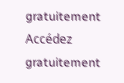gratuitement
Accédez gratuitement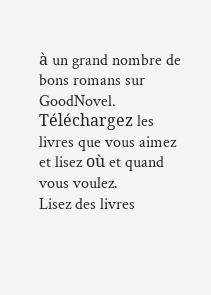à un grand nombre de bons romans sur GoodNovel. Téléchargez les livres que vous aimez et lisez où et quand vous voulez.
Lisez des livres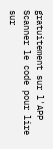gratuitement sur l'APP
Scanner le code pour lire sur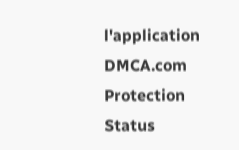l'application
DMCA.com Protection Status